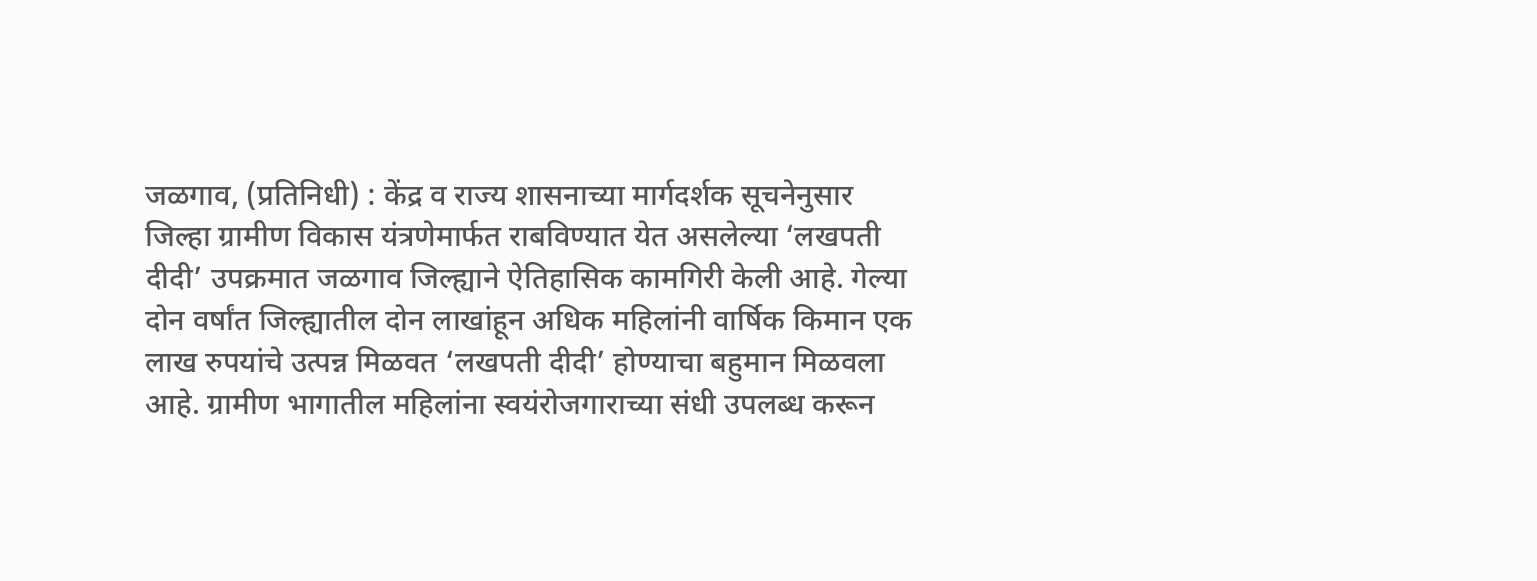जळगाव, (प्रतिनिधी) : केंद्र व राज्य शासनाच्या मार्गदर्शक सूचनेनुसार जिल्हा ग्रामीण विकास यंत्रणेमार्फत राबविण्यात येत असलेल्या ‘लखपती दीदी’ उपक्रमात जळगाव जिल्ह्याने ऐतिहासिक कामगिरी केली आहे. गेल्या दोन वर्षांत जिल्ह्यातील दोन लाखांहून अधिक महिलांनी वार्षिक किमान एक लाख रुपयांचे उत्पन्न मिळवत ‘लखपती दीदी’ होण्याचा बहुमान मिळवला आहे. ग्रामीण भागातील महिलांना स्वयंरोजगाराच्या संधी उपलब्ध करून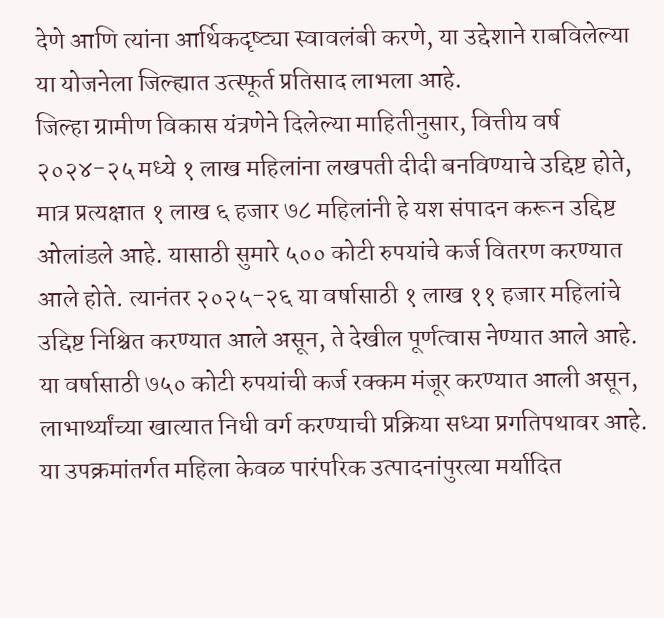देणे आणि त्यांना आर्थिकदृष्ट्या स्वावलंबी करणे, या उद्देशाने राबविलेल्या या योजनेला जिल्ह्यात उत्स्फूर्त प्रतिसाद लाभला आहे.
जिल्हा ग्रामीण विकास यंत्रणेने दिलेल्या माहितीनुसार, वित्तीय वर्ष २०२४-२५ मध्ये १ लाख महिलांना लखपती दीदी बनविण्याचे उद्दिष्ट होते, मात्र प्रत्यक्षात १ लाख ६ हजार ७८ महिलांनी हे यश संपादन करून उद्दिष्ट ओलांडले आहे. यासाठी सुमारे ५०० कोटी रुपयांचे कर्ज वितरण करण्यात आले होते. त्यानंतर २०२५-२६ या वर्षासाठी १ लाख ११ हजार महिलांचे उद्दिष्ट निश्चित करण्यात आले असून, ते देखील पूर्णत्वास नेण्यात आले आहे. या वर्षासाठी ७५० कोटी रुपयांची कर्ज रक्कम मंजूर करण्यात आली असून, लाभार्थ्यांच्या खात्यात निधी वर्ग करण्याची प्रक्रिया सध्या प्रगतिपथावर आहे.
या उपक्रमांतर्गत महिला केवळ पारंपरिक उत्पादनांपुरत्या मर्यादित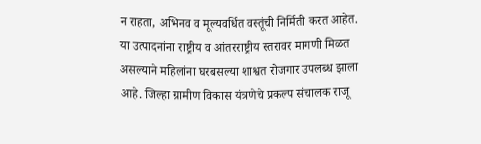न राहता, अभिनव व मूल्यवर्धित वस्तूंची निर्मिती करत आहेत. या उत्पादनांना राष्ट्रीय व आंतरराष्ट्रीय स्तरावर मागणी मिळत असल्याने महिलांना घरबसल्या शाश्वत रोजगार उपलब्ध झाला आहे. जिल्हा ग्रामीण विकास यंत्रणेचे प्रकल्प संचालक राजू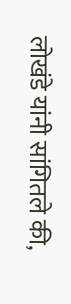लोखंडे यांनी सांगितले की,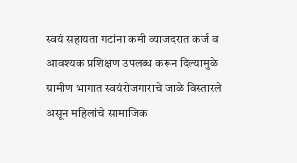स्वयं सहायता गटांना कमी व्याजदरात कर्ज व आवश्यक प्रशिक्षण उपलब्ध करून दिल्यामुळे ग्रामीण भागात स्वयंरोजगाराचे जाळे विस्तारले असून महिलांचे सामाजिक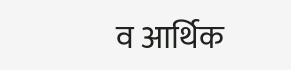व आर्थिक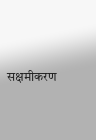सक्षमीकरण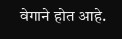वेगाने होत आहे.